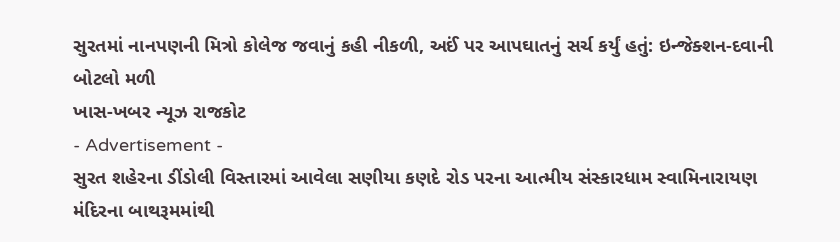સુરતમાં નાનપણની મિત્રો કોલેજ જવાનું કહી નીકળી, અઈં પર આપઘાતનું સર્ચ કર્યું હતું: ઇન્જેક્શન-દવાની બોટલો મળી
ખાસ-ખબર ન્યૂઝ રાજકોટ
- Advertisement -
સુરત શહેરના ડીંડોલી વિસ્તારમાં આવેલા સણીયા કણદે રોડ પરના આત્મીય સંસ્કારધામ સ્વામિનારાયણ મંદિરના બાથરૂમમાંથી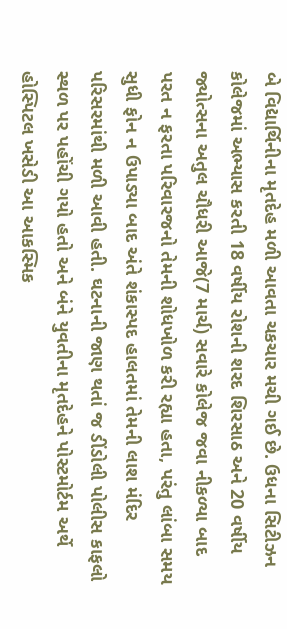બે વિદ્યાર્થિનીના મૃતદેહ મળી આવતા ચકચાર મચી ગઈ છે. ઉધના સિટીઝન કોલેજમાં અભ્યાસ કરતી 18 વર્ષીય રોશની શરદ શિરસાઠ અને 20 વર્ષીય જ્યોત્સના અતુલ ચૌધરી આજે(7 માર્ચ) સવારે કોલેજ જવા નીકળ્યા બાદ પરત ન ફરતા પરિવારજનો તેમની શોધખોળ કરી રહ્યા હતા, પરંતુ લાંબા સમય સુધી ફોન ન ઉપાડ્યા બાદ અંતે શંકાસ્પદ હાલતમાં તેમની લાશ મંદિર પરિસરમાંથી મળી આવી હતી. ઘટનાની જાણ થતાં જ ડીંડોલી પોલીસ કાફલો સ્થળ પર પહોંચી ગયો હતો અને બંને યુવતીના મૃતદેહને પોસ્ટમોર્ટમ અર્થે હોસ્પિટલ ખસેડી આ આકસ્મિક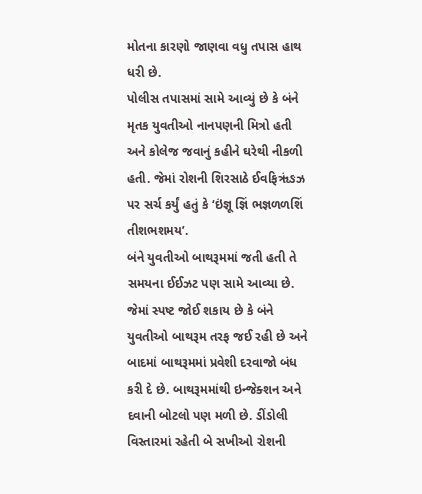મોતના કારણો જાણવા વધુ તપાસ હાથ ધરી છે.
પોલીસ તપાસમાં સામે આવ્યું છે કે બંને મૃતક યુવતીઓ નાનપણની મિત્રો હતી અને કોલેજ જવાનું કહીને ઘરેથી નીકળી હતી. જેમાં રોશની શિરસાઠે ઈવફિૠંઙઝ પર સર્ચ કર્યું હતું કે ‘ઇંજ્ઞૂ જ્ઞિં ભજ્ઞળળશિં તીશભશમય’.
બંને યુવતીઓ બાથરૂમમાં જતી હતી તે સમયના ઈઈઝટ પણ સામે આવ્યા છે. જેમાં સ્પષ્ટ જોઈ શકાય છે કે બંને યુવતીઓ બાથરૂમ તરફ જઈ રહી છે અને બાદમાં બાથરૂમમાં પ્રવેશી દરવાજો બંધ કરી દે છે. બાથરૂમમાંથી ઇન્જેક્શન અને દવાની બોટલો પણ મળી છે. ડીંડોલી વિસ્તારમાં રહેતી બે સખીઓ રોશની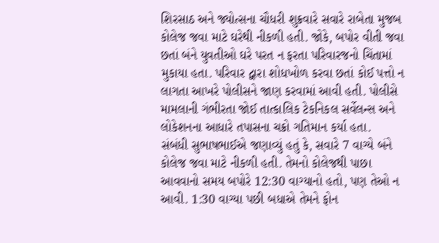શિરસાઠ અને જ્યોત્સના ચૌધરી શુક્રવારે સવારે રાબેતા મુજબ કોલેજ જવા માટે ઘરેથી નીકળી હતી. જોકે, બપોર વીતી જવા છતાં બંને યુવતીઓ ઘરે પરત ન ફરતા પરિવારજનો ચિંતામાં મુકાયા હતા. પરિવાર દ્વારા શોધખોળ કરવા છતાં કોઈ પત્તો ન લાગતા આખરે પોલીસને જાણ કરવામાં આવી હતી. પોલીસે મામલાની ગંભીરતા જોઈ તાત્કાલિક ટેકનિકલ સર્વેલન્સ અને લોકેશનના આધારે તપાસના ચક્રો ગતિમાન કર્યા હતા.
સંબંધી સુભાષભાઈએ જણાવ્યું હતું કે, સવારે 7 વાગ્યે બંને કોલેજ જવા માટે નીકળી હતી. તેમનો કોલેજથી પાછા આવવાનો સમય બપોરે 12:30 વાગ્યાનો હતો, પણ તેઓ ન આવી. 1:30 વાગ્યા પછી બધાએ તેમને ફોન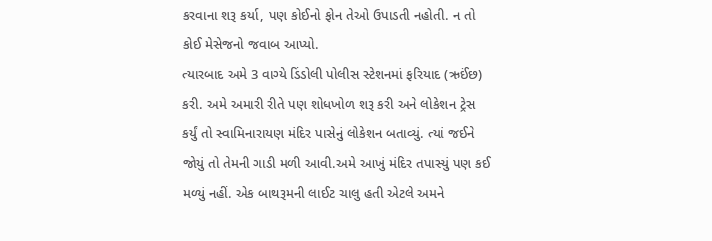કરવાના શરૂ કર્યા, પણ કોઈનો ફોન તેઓ ઉપાડતી નહોતી. ન તો કોઈ મેસેજનો જવાબ આપ્યો.
ત્યારબાદ અમે 3 વાગ્યે ડિંડોલી પોલીસ સ્ટેશનમાં ફરિયાદ (ઋઈંછ) કરી. અમે અમારી રીતે પણ શોધખોળ શરૂ કરી અને લોકેશન ટ્રેસ કર્યું તો સ્વામિનારાયણ મંદિર પાસેનું લોકેશન બતાવ્યું. ત્યાં જઈને જોયું તો તેમની ગાડી મળી આવી.અમે આખું મંદિર તપાસ્યું પણ કઈ મળ્યું નહીં. એક બાથરૂમની લાઈટ ચાલુ હતી એટલે અમને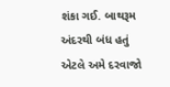શંકા ગઈ. બાથરૂમ અંદરથી બંધ હતું એટલે અમે દરવાજો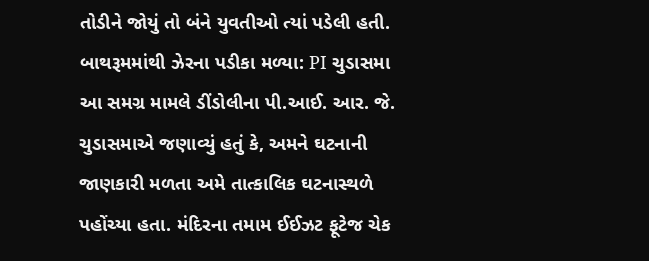તોડીને જોયું તો બંને યુવતીઓ ત્યાં પડેલી હતી.
બાથરૂમમાંથી ઝેરના પડીકા મળ્યા: PI ચુડાસમા
આ સમગ્ર મામલે ડીંડોલીના પી.આઈ. આર. જે. ચુડાસમાએ જણાવ્યું હતું કે, અમને ઘટનાની જાણકારી મળતા અમે તાત્કાલિક ઘટનાસ્થળે પહોંચ્યા હતા. મંદિરના તમામ ઈઈઝટ ફૂટેજ ચેક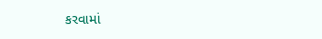કરવામાં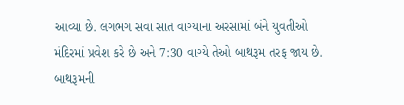આવ્યા છે. લગભગ સવા સાત વાગ્યાના અરસામાં બંને યુવતીઓ મંદિરમાં પ્રવેશ કરે છે અને 7:30 વાગ્યે તેઓ બાથરૂમ તરફ જાય છે. બાથરૂમની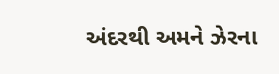અંદરથી અમને ઝેરના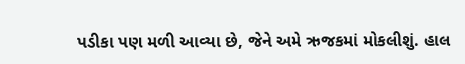પડીકા પણ મળી આવ્યા છે, જેને અમે ઋજકમાં મોકલીશું. હાલ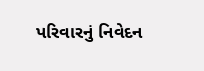પરિવારનું નિવેદન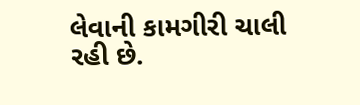લેવાની કામગીરી ચાલી રહી છે.